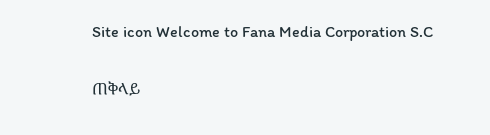Site icon Welcome to Fana Media Corporation S.C

ጠቅላይ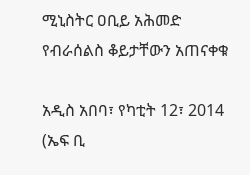ሚኒስትር ዐቢይ አሕመድ የብራሰልስ ቆይታቸውን አጠናቀቁ

አዲስ አበባ፣ የካቲት 12፣ 2014 (ኤፍ ቢ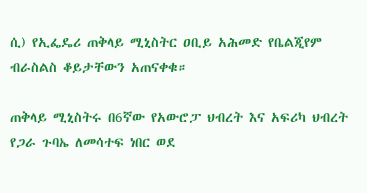ሲ) የኢፌዴሪ ጠቅላይ ሚኒስትር ዐቢይ አሕመድ የቤልጂየም ብራስልስ ቆይታቸውን አጠናቀቁ።

ጠቅላይ ሚኒስትሩ በ6ኛው የአውሮፓ ህብረት እና አፍሪካ ህብረት የጋራ ጉባኤ ለመሳተፍ ነበር ወደ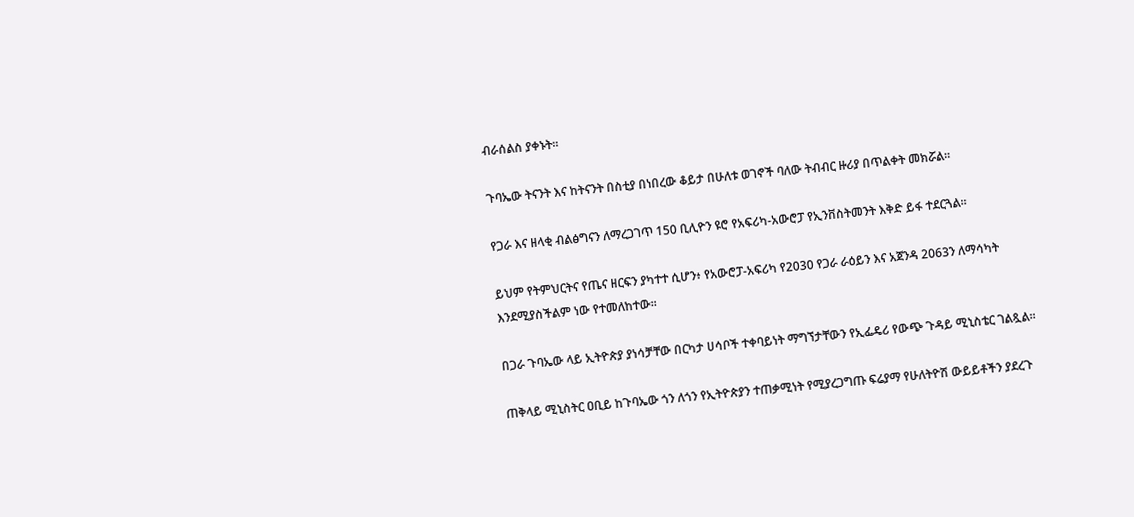ብራሰልስ ያቀኑት።

ጉባኤው ትናንት እና ከትናንት በስቲያ በነበረው ቆይታ በሁለቱ ወገኖች ባለው ትብብር ዙሪያ በጥልቀት መክሯል።

የጋራ እና ዘላቂ ብልፅግናን ለማረጋገጥ 150 ቢሊዮን ዩሮ የአፍሪካ-አውሮፓ የኢንቨስትመንት እቅድ ይፋ ተደርጓል።

ይህም የትምህርትና የጤና ዘርፍን ያካተተ ሲሆን፥ የአውሮፓ-አፍሪካ የ2030 የጋራ ራዕይን እና አጀንዳ 2063ን ለማሳካት እንደሚያስችልም ነው የተመለከተው።

በጋራ ጉባኤው ላይ ኢትዮጵያ ያነሳቻቸው በርካታ ሀሳቦች ተቀባይነት ማግኘታቸውን የኢፌዴሪ የውጭ ጉዳይ ሚኒስቴር ገልጿል።

ጠቅላይ ሚኒስትር ዐቢይ ከጉባኤው ጎን ለጎን የኢትዮጵያን ተጠቃሚነት የሚያረጋግጡ ፍሬያማ የሁለትዮሽ ውይይቶችን ያደረጉ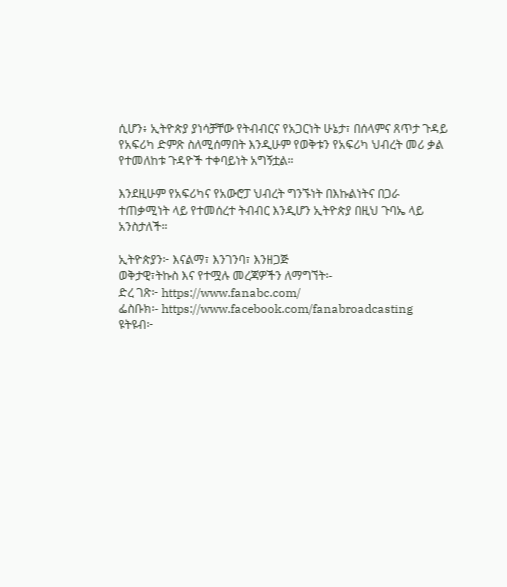ሲሆን፥ ኢትዮጵያ ያነሳቻቸው የትብብርና የአጋርነት ሁኔታ፣ በሰላምና ጸጥታ ጉዳይ የአፍሪካ ድምጽ ስለሚሰማበት እንዲሁም የወቅቱን የአፍሪካ ህብረት መሪ ቃል የተመለከቱ ጉዳዮች ተቀባይነት አግኝቷል።

እንደዚሁም የአፍሪካና የአውሮፓ ህብረት ግንኙነት በእኩልነትና በጋራ ተጠቃሚነት ላይ የተመሰረተ ትብብር እንዲሆን ኢትዮጵያ በዚህ ጉባኤ ላይ አንስታለች።

ኢትዮጵያን፦ እናልማ፣ እንገንባ፣ እንዘጋጅ
ወቅታዊ፣ትኩስ እና የተሟሉ መረጃዎችን ለማግኘት፡-
ድረ ገጽ፦ https://www.fanabc.com/
ፌስቡክ፡- https://www.facebook.com/fanabroadcasting
ዩትዩብ፦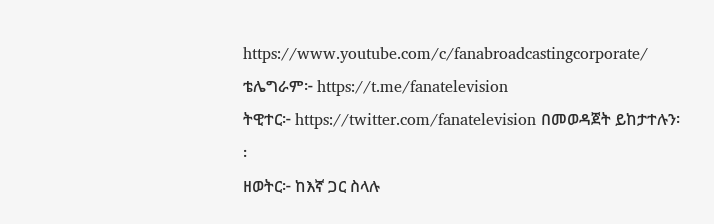https://www.youtube.com/c/fanabroadcastingcorporate/
ቴሌግራም፦ https://t.me/fanatelevision
ትዊተር፦ https://twitter.com/fanatelevision በመወዳጀት ይከታተሉን፡፡
ዘወትር፦ ከእኛ ጋር ስላሉ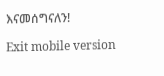እናመሰግናለን!

Exit mobile version